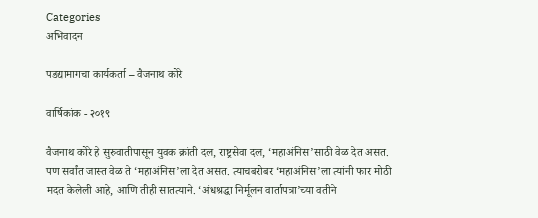Categories
अभिवादन

पडद्यामागचा कार्यकर्ता – वैजनाथ कोरे

वार्षिकांक - २०१९

वैजनाथ कोरे हे सुरुवातीपासून युवक क्रांती दल, राष्ट्रसेवा दल, ‘महाअंनिस’साठी वेळ देत असत. पण सर्वांत जास्त वेळ ते ‘महाअंनिस’ला देत असत. त्याचबरोबर ‘महाअंनिस’ला त्यांनी फार मोठी मदत केलेली आहे, आणि तीही सातत्याने. ‘अंधश्रद्धा निर्मूलन वार्तापत्रा’च्या वतीने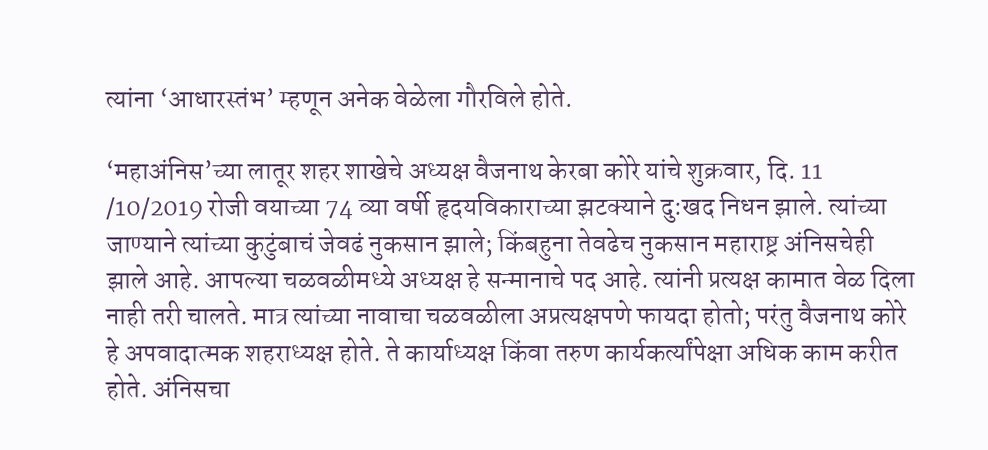त्यांना ‘आधारस्तंभ’ म्हणून अनेक वेळेला गौरविले होते.

‘महाअंनिस’च्या लातूर शहर शाखेचे अध्यक्ष वैजनाथ केरबा कोरे यांचे शुक्रवार, दि. 11 /10/2019 रोजी वयाच्या 74 व्या वर्षी हृदयविकाराच्या झटक्याने दु:खद निधन झाले. त्यांच्या जाण्याने त्यांच्या कुटुंबाचं जेवढं नुकसान झाले; किंबहुना तेवढेच नुकसान महाराष्ट्र अंनिसचेही झाले आहे. आपल्या चळवळीमध्ये अध्यक्ष हे सन्मानाचे पद आहे. त्यांनी प्रत्यक्ष कामात वेळ दिला नाही तरी चालते. मात्र त्यांच्या नावाचा चळवळीला अप्रत्यक्षपणे फायदा होतो; परंतु वैजनाथ कोरे हे अपवादात्मक शहराध्यक्ष होते. ते कार्याध्यक्ष किंवा तरुण कार्यकर्त्यांपेक्षा अधिक काम करीत होते. अंनिसचा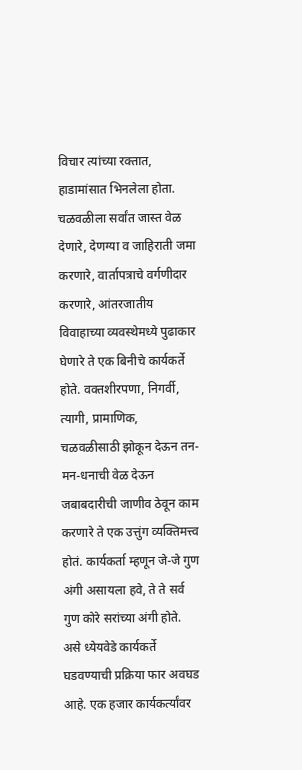विचार त्यांच्या रक्तात, हाडामांसात भिनलेला होता. चळवळीला सर्वांत जास्त वेळ देणारे, देणग्या व जाहिराती जमा करणारे, वार्तापत्राचे वर्गणीदार करणारे, आंतरजातीय विवाहाच्या व्यवस्थेमध्ये पुढाकार घेणारे ते एक बिनीचे कार्यकर्ते होते. वक्तशीरपणा, निगर्वी, त्यागी, प्रामाणिक, चळवळीसाठी झोकून देऊन तन-मन-धनाची वेळ देऊन जबाबदारीची जाणीव ठेवून काम करणारे ते एक उत्तुंग व्यक्तिमत्त्व होतं. कार्यकर्ता म्हणून जे-जे गुण अंगी असायला हवे, ते ते सर्व गुण कोरे सरांच्या अंगी होते. असे ध्येयवेडे कार्यकर्ते घडवण्याची प्रक्रिया फार अवघड आहे. एक हजार कार्यकर्त्यांवर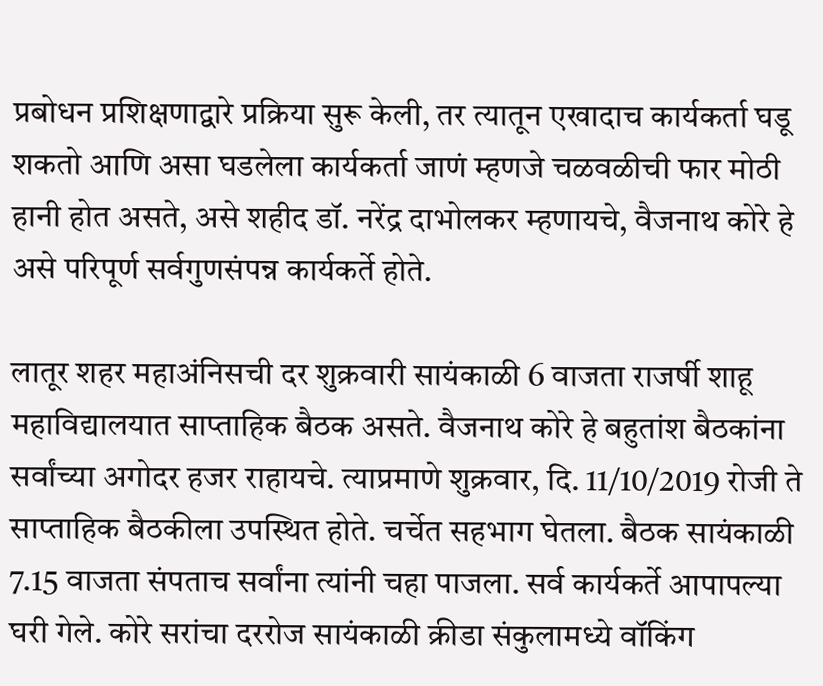प्रबोधन प्रशिक्षणाद्वारे प्रक्रिया सुरू केली, तर त्यातून एखादाच कार्यकर्ता घडू शकतो आणि असा घडलेला कार्यकर्ता जाणं म्हणजे चळवळीची फार मोठी हानी होत असते, असे शहीद डॉ. नरेंद्र दाभोलकर म्हणायचे, वैजनाथ कोरे हे असे परिपूर्ण सर्वगुणसंपन्न कार्यकर्ते होते.

लातूर शहर महाअंनिसची दर शुक्रवारी सायंकाळी 6 वाजता राजर्षी शाहू महाविद्यालयात साप्ताहिक बैठक असते. वैजनाथ कोरे हे बहुतांश बैठकांना सर्वांच्या अगोदर हजर राहायचे. त्याप्रमाणे शुक्रवार, दि. 11/10/2019 रोजी ते साप्ताहिक बैठकीला उपस्थित होते. चर्चेत सहभाग घेतला. बैठक सायंकाळी 7.15 वाजता संपताच सर्वांना त्यांनी चहा पाजला. सर्व कार्यकर्ते आपापल्या घरी गेले. कोरे सरांचा दररोज सायंकाळी क्रीडा संकुलामध्ये वॉकिंग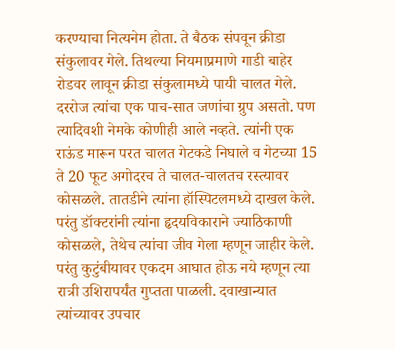करण्याचा नित्यनेम होता. ते बैठक संपवून क्रीडा संकुलावर गेले. तिथल्या नियमाप्रमाणे गाडी बाहेर रोडवर लावून क्रीडा संकुलामध्ये पायी चालत गेले. दररोज त्यांचा एक पाच-सात जणांचा ग्रुप असतो. पण त्यादिवशी नेमके कोणीही आले नव्हते. त्यांनी एक राऊंड मारून परत चालत गेटकडे निघाले व गेटच्या 15 ते 20 फूट अगोदरच ते चालत-चालतच रस्त्यावर कोसळले. तातडीने त्यांना हॉस्पिटलमध्ये दाखल केले. परंतु डॉक्टरांनी त्यांना हृदयविकाराने ज्याठिकाणी कोसळले, तेथेच त्यांचा जीव गेला म्हणून जाहीर केले. परंतु कुटुंबीयावर एकदम आघात होऊ नये म्हणून त्या रात्री उशिरापर्यंत गुप्तता पाळली. दवाखान्यात त्यांच्यावर उपचार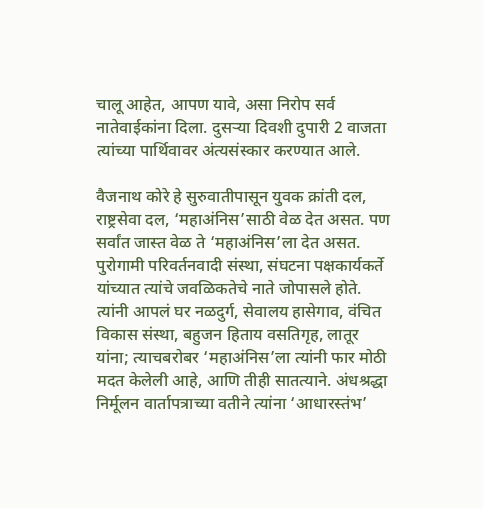चालू आहेत, आपण यावे, असा निरोप सर्व नातेवाईकांना दिला. दुसर्‍या दिवशी दुपारी 2 वाजता त्यांच्या पार्थिवावर अंत्यसंस्कार करण्यात आले.

वैजनाथ कोरे हे सुरुवातीपासून युवक क्रांती दल, राष्ट्रसेवा दल, ‘महाअंनिस’साठी वेळ देत असत. पण सर्वांत जास्त वेळ ते ‘महाअंनिस’ला देत असत. पुरोगामी परिवर्तनवादी संस्था, संघटना पक्षकार्यकर्ते यांच्यात त्यांचे जवळिकतेचे नाते जोपासले होते. त्यांनी आपलं घर नळदुर्ग, सेवालय हासेगाव, वंचित विकास संस्था, बहुजन हिताय वसतिगृह, लातूर यांना; त्याचबरोबर ‘महाअंनिस’ला त्यांनी फार मोठी मदत केलेली आहे, आणि तीही सातत्याने. अंधश्रद्धा निर्मूलन वार्तापत्राच्या वतीने त्यांना ‘आधारस्तंभ’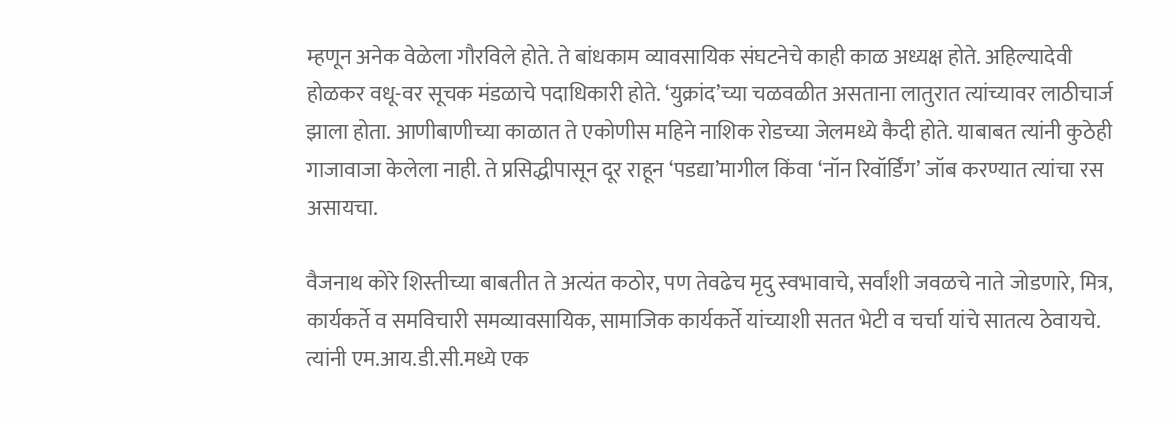म्हणून अनेक वेळेला गौरविले होते. ते बांधकाम व्यावसायिक संघटनेचे काही काळ अध्यक्ष होते. अहिल्यादेवी होळकर वधू-वर सूचक मंडळाचे पदाधिकारी होते. ‘युक्रांद’च्या चळवळीत असताना लातुरात त्यांच्यावर लाठीचार्ज झाला होता. आणीबाणीच्या काळात ते एकोणीस महिने नाशिक रोडच्या जेलमध्ये कैदी होते. याबाबत त्यांनी कुठेही गाजावाजा केलेला नाही. ते प्रसिद्धीपासून दूर राहून ‘पडद्या’मागील किंवा ‘नॉन रिवॉर्डिंग’ जॉब करण्यात त्यांचा रस असायचा.

वैजनाथ कोरे शिस्तीच्या बाबतीत ते अत्यंत कठोर, पण तेवढेच मृदु स्वभावाचे, सर्वांशी जवळचे नाते जोडणारे, मित्र, कार्यकर्ते व समविचारी समव्यावसायिक, सामाजिक कार्यकर्ते यांच्याशी सतत भेटी व चर्चा यांचे सातत्य ठेवायचे. त्यांनी एम.आय.डी.सी.मध्ये एक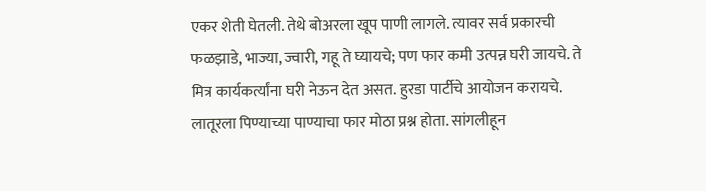एकर शेती घेतली. तेथे बोअरला खूप पाणी लागले. त्यावर सर्व प्रकारची फळझाडे, भाज्या, ज्वारी, गहू ते घ्यायचे; पण फार कमी उत्पन्न घरी जायचे. ते मित्र कार्यकर्त्यांना घरी नेऊन देत असत. हुरडा पार्टीचे आयोजन करायचे. लातूरला पिण्याच्या पाण्याचा फार मोठा प्रश्न होता. सांगलीहून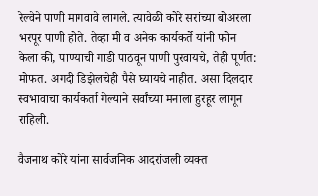रेल्वेने पाणी मागवावे लागले. त्यावेळी कोरे सरांच्या बोअरला भरपूर पाणी होते. तेव्हा मी व अनेक कार्यकर्ते यांनी फोन केला की, पाण्याची गाडी पाठवून पाणी पुरवायचे, तेही पूर्णत: मोफत. अगदी डिझेलचेही पैसे घ्यायचे नाहीत. असा दिलदार स्वभावाचा कार्यकर्ता गेल्याने सर्वांच्या मनाला हुरहूर लागून राहिली.

वैजनाथ कोरे यांना सार्वजनिक आदरांजली व्यक्त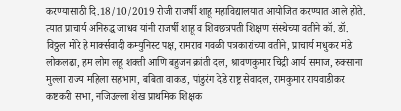करण्यासाठी दि.18/10/2019 रोजी राजर्षी शाहू महाविद्यालयात आयोजित करण्यात आले होते. त्यात प्राचार्य अनिरुद्ध जाधव यांनी राजर्षी शाहू व शिवछत्रपती शिक्षण संस्थेच्या वतीने कॉ. डॉ. विठ्ठल मोरे हे मार्क्सवादी कम्युनिस्ट पक्ष, रामराव गवळी पत्रकारांच्या वतीने, प्राचार्य मधुकर मंडे लोकलढा, हम लोग लहू शक्ती आणि बहुजन क्रांती दल, श्रावणकुमार चिद्री आर्य समाज, रुक्साना मुल्ला राज्य महिला सहभाग, बबिता वाकड, पांडुरंग देडे राष्ट्र सेवादल, रामकुमार रायवाडीकर कष्टकरी सभा, नजिउल्ला शेख प्राथमिक शिक्षक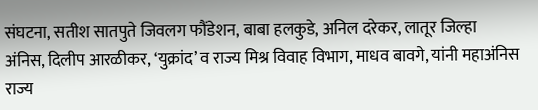संघटना, सतीश सातपुते जिवलग फौंडेशन, बाबा हलकुडे, अनिल दरेकर, लातूर जिल्हा अंनिस, दिलीप आरळीकर, ‘युक्रांद’ व राज्य मिश्र विवाह विभाग, माधव बावगे, यांनी महाअंनिस राज्य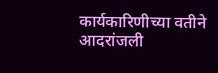कार्यकारिणीच्या वतीने आदरांजली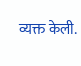व्यक्त केली.